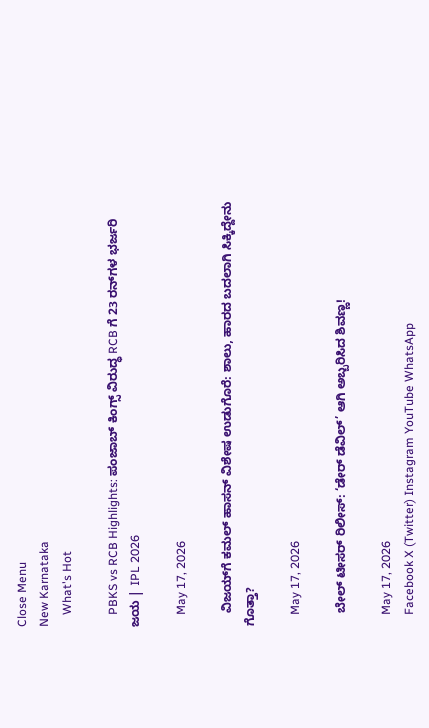Close Menu
New Karnataka
    What's Hot

    PBKS vs RCB Highlights: ಪಂಜಾಬ್ ಕಿಂಗ್ಸ್ ವಿರುದ್ಧ RCB ಗೆ 23 ರನ್‌ಗಳ ಭರ್ಜರಿ ಜಯ | IPL 2026

    May 17, 2026

    ವಿಜಯ್‌ಗೆ ಕಮಲ್ ಹಾಸನ್ ವಿಶೇಷ ಉಡುಗೊರೆ: ಶಾಲು, ಹಾರದ ಬದಲಾಗಿ ಸಿಕ್ಕಿದ್ದೇನು ಗೊತ್ತಾ?

    May 17, 2026

    ಬೇಲ್ ಟೀಸರ್ ರಿಲೀಸ್: ‘ಡೇರ್ ಡೆವಿಲ್’ ಆಗಿ ಅಬ್ಬರಿಸಿದ ಶಿವಣ್ಣ!

    May 17, 2026
    Facebook X (Twitter) Instagram YouTube WhatsApp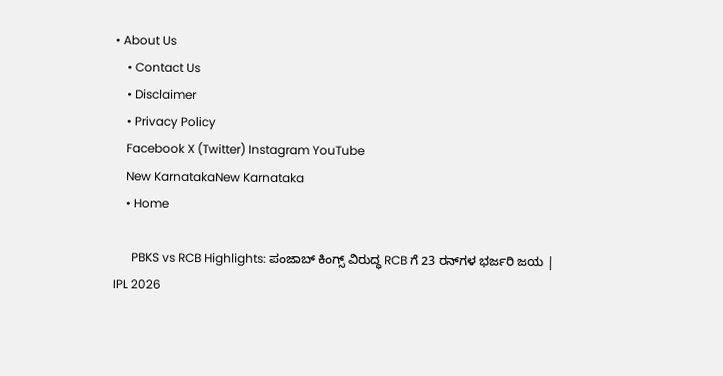• About Us
    • Contact Us
    • Disclaimer
    • Privacy Policy
    Facebook X (Twitter) Instagram YouTube
    New KarnatakaNew Karnataka
    • Home

      PBKS vs RCB Highlights: ಪಂಜಾಬ್ ಕಿಂಗ್ಸ್ ವಿರುದ್ಧ RCB ಗೆ 23 ರನ್‌ಗಳ ಭರ್ಜರಿ ಜಯ | IPL 2026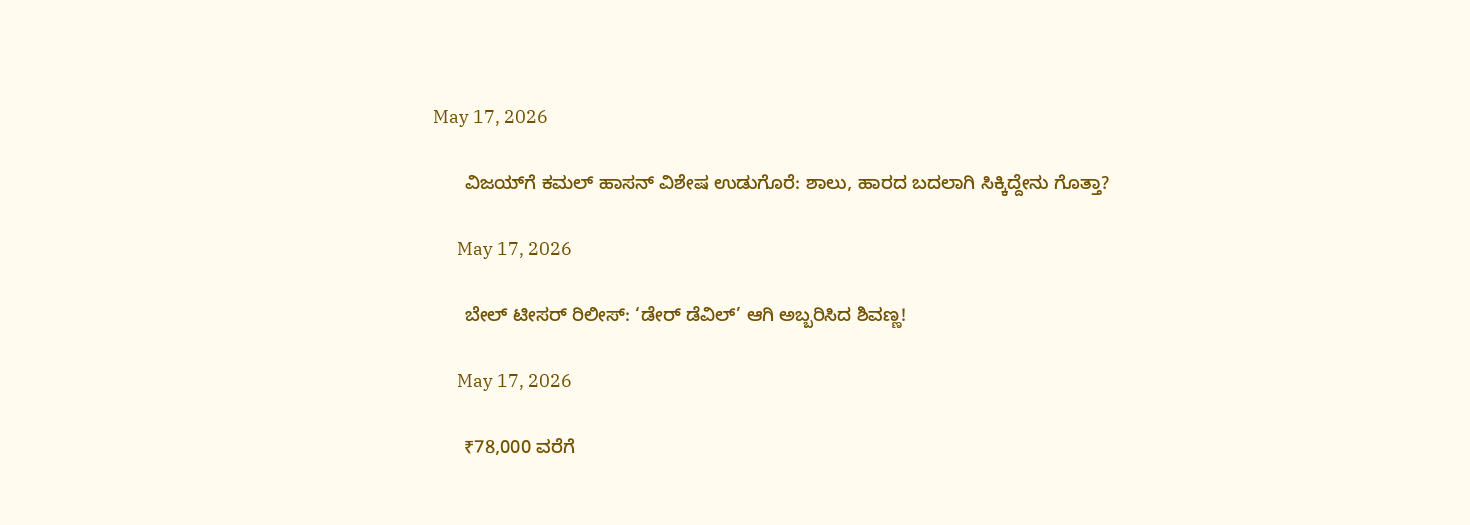May 17, 2026

      ವಿಜಯ್‌ಗೆ ಕಮಲ್ ಹಾಸನ್ ವಿಶೇಷ ಉಡುಗೊರೆ: ಶಾಲು, ಹಾರದ ಬದಲಾಗಿ ಸಿಕ್ಕಿದ್ದೇನು ಗೊತ್ತಾ?

      May 17, 2026

      ಬೇಲ್ ಟೀಸರ್ ರಿಲೀಸ್: ‘ಡೇರ್ ಡೆವಿಲ್’ ಆಗಿ ಅಬ್ಬರಿಸಿದ ಶಿವಣ್ಣ!

      May 17, 2026

      ₹78,000 ವರೆಗೆ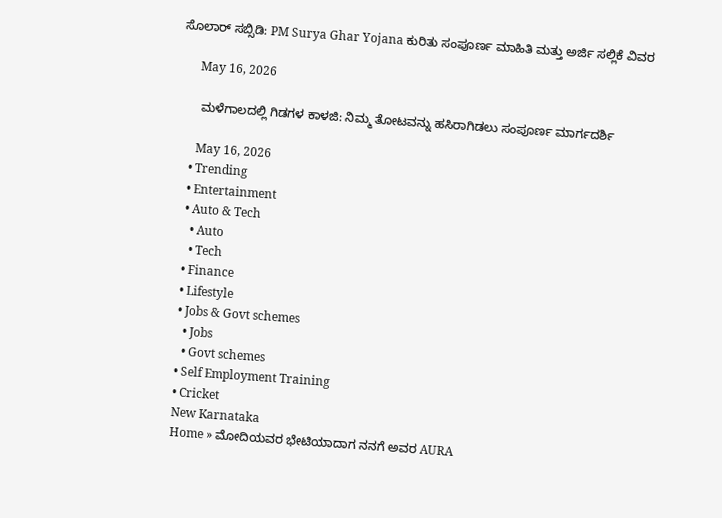ಸೊಲಾರ್ ಸಬ್ಸಿಡಿ: PM Surya Ghar Yojana ಕುರಿತು ಸಂಪೂರ್ಣ ಮಾಹಿತಿ ಮತ್ತು ಅರ್ಜಿ ಸಲ್ಲಿಕೆ ವಿವರ

      May 16, 2026

      ಮಳೆಗಾಲದಲ್ಲಿ ಗಿಡಗಳ ಕಾಳಜಿ: ನಿಮ್ಮ ತೋಟವನ್ನು ಹಸಿರಾಗಿಡಲು ಸಂಪೂರ್ಣ ಮಾರ್ಗದರ್ಶಿ

      May 16, 2026
    • Trending
    • Entertainment
    • Auto & Tech
      • Auto
      • Tech
    • Finance
    • Lifestyle
    • Jobs & Govt schemes
      • Jobs
      • Govt schemes
    • Self Employment Training
    • Cricket
    New Karnataka
    Home » ಮೋದಿಯವರ ಭೇಟಿಯಾದಾಗ ನನಗೆ ಅವರ AURA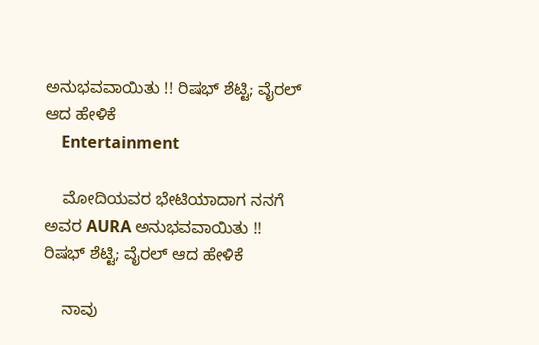ಅನುಭವವಾಯಿತು !! ರಿಷಭ್‌ ಶೆಟ್ಟಿ; ವೈರಲ್‌ ಆದ ಹೇಳಿಕೆ
    Entertainment

    ಮೋದಿಯವರ ಭೇಟಿಯಾದಾಗ ನನಗೆ ಅವರ AURA ಅನುಭವವಾಯಿತು !! ರಿಷಭ್‌ ಶೆಟ್ಟಿ; ವೈರಲ್‌ ಆದ ಹೇಳಿಕೆ

    ನಾವು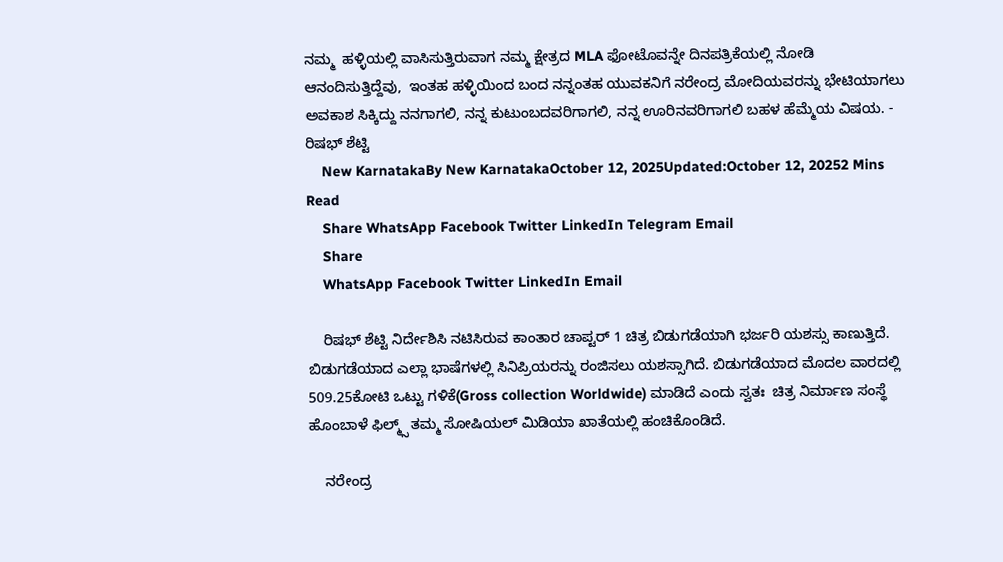ನಮ್ಮ  ಹಳ್ಳಿಯಲ್ಲಿ ವಾಸಿಸುತ್ತಿರುವಾಗ ನಮ್ಮ ಕ್ಷೇತ್ರದ MLA ಫೋಟೊವನ್ನೇ ದಿನಪತ್ರಿಕೆಯಲ್ಲಿ ನೋಡಿ ಆನಂದಿಸುತ್ತಿದ್ದೆವು,  ಇಂತಹ ಹಳ್ಳಿಯಿಂದ ಬಂದ ನನ್ನಂತಹ ಯುವಕನಿಗೆ ನರೇಂದ್ರ ಮೋದಿಯವರನ್ನು ಭೇಟಿಯಾಗಲು ಅವಕಾಶ ಸಿಕ್ಕಿದ್ದು ನನಗಾಗಲಿ, ನನ್ನ ಕುಟುಂಬದವರಿಗಾಗಲಿ, ನನ್ನ ಊರಿನವರಿಗಾಗಲಿ ಬಹಳ ಹೆಮ್ಮೆಯ ವಿಷಯ. - ರಿಷಭ್‌ ಶೆಟ್ಟಿ
    New KarnatakaBy New KarnatakaOctober 12, 2025Updated:October 12, 20252 Mins Read
    Share WhatsApp Facebook Twitter LinkedIn Telegram Email
    Share
    WhatsApp Facebook Twitter LinkedIn Email

    ರಿಷಭ್‌ ಶೆಟ್ಟಿ ನಿರ್ದೇಶಿಸಿ ನಟಿಸಿರುವ ಕಾಂತಾರ ಚಾಪ್ಟರ್‌ 1 ಚಿತ್ರ ಬಿಡುಗಡೆಯಾಗಿ ಭರ್ಜರಿ ಯಶಸ್ಸು ಕಾಣುತ್ತಿದೆ. ಬಿಡುಗಡೆಯಾದ ಎಲ್ಲಾ ಭಾಷೆಗಳಲ್ಲಿ ಸಿನಿಪ್ರಿಯರನ್ನು ರಂಜಿಸಲು ಯಶಸ್ಸಾಗಿದೆ. ಬಿಡುಗಡೆಯಾದ ಮೊದಲ ವಾರದಲ್ಲಿ 509.25ಕೋಟಿ ಒಟ್ಟು ಗಳಿಕೆ(Gross collection Worldwide) ಮಾಡಿದೆ ಎಂದು ಸ್ವತಃ  ಚಿತ್ರ ನಿರ್ಮಾಣ ಸಂಸ್ಥೆ ಹೊಂಬಾಳೆ ಫಿಲ್ಮ್ಸ್‌ ತಮ್ಮ ಸೋಷಿಯಲ್‌ ಮಿಡಿಯಾ ಖಾತೆಯಲ್ಲಿ ಹಂಚಿಕೊಂಡಿದೆ.

    ನರೇಂದ್ರ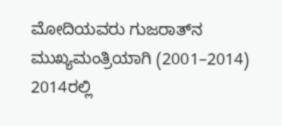ಮೋದಿಯವರು ಗುಜರಾತ್‌ನ ಮುಖ್ಯಮಂತ್ರಿಯಾಗಿ (2001–2014) 2014ರಲ್ಲಿ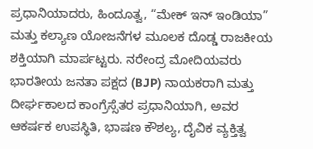ಪ್ರಧಾನಿಯಾದರು, ಹಿಂದೂತ್ವ, “ಮೇಕ್ ಇನ್ ಇಂಡಿಯಾ” ಮತ್ತು ಕಲ್ಯಾಣ ಯೋಜನೆಗಳ ಮೂಲಕ ದೊಡ್ಡ ರಾಜಕೀಯ ಶಕ್ತಿಯಾಗಿ ಮಾರ್ಪಟ್ಟರು. ನರೇಂದ್ರ ಮೋದಿಯವರು ಭಾರತೀಯ ಜನತಾ ಪಕ್ಷದ (BJP) ನಾಯಕರಾಗಿ ಮತ್ತು ದೀರ್ಘಕಾಲದ ಕಾಂಗ್ರೆಸ್ಸೆತರ ಪ್ರಧಾನಿಯಾಗಿ, ಅವರ ಆಕರ್ಷಕ ಉಪಸ್ಥಿತಿ, ಭಾಷಣ ಕೌಶಲ್ಯ, ದೈವಿಕ ವ್ಯಕ್ತಿತ್ವ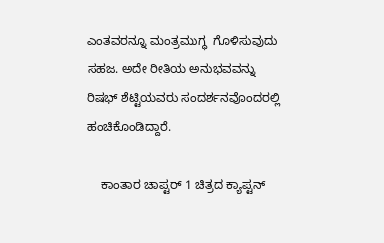ಎಂತವರನ್ನೂ ಮಂತ್ರಮುಗ್ಧ  ಗೊಳಿಸುವುದು ಸಹಜ. ಅದೇ ರೀತಿಯ ಅನುಭವವನ್ನು ರಿಷಭ್‌ ಶೆಟ್ಟಿಯವರು ಸಂದರ್ಶನವೊಂದರಲ್ಲಿ ಹಂಚಿಕೊಂಡಿದ್ದಾರೆ.

    ಕಾಂತಾರ ಚಾಪ್ಟರ್‌ 1 ಚಿತ್ರದ ಕ್ಯಾಪ್ಟನ್‌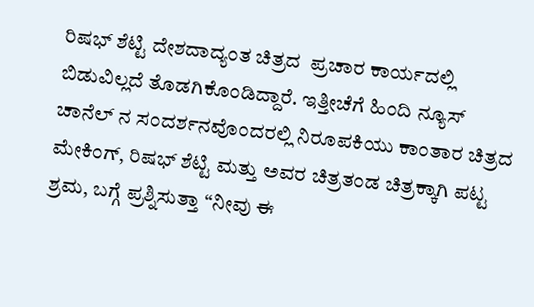ರಿಷಭ್‌ ಶೆಟ್ಟಿ ದೇಶದಾದ್ಯಂತ ಚಿತ್ರದ  ಪ್ರಚಾರ ಕಾರ್ಯದಲ್ಲಿ  ಬಿಡುವಿಲ್ಲದೆ ತೊಡಗಿಕೊಂಡಿದ್ದಾರೆ. ಇತ್ತೀಚೆಗೆ ಹಿಂದಿ ನ್ಯೂಸ್‌ ಚಾನೆಲ್‌ ನ ಸಂದರ್ಶನವೊಂದರಲ್ಲಿ ನಿರೂಪಕಿಯು ಕಾಂತಾರ ಚಿತ್ರದ ಮೇಕಿಂಗ್‌, ರಿಷಭ್‌ ಶೆಟ್ಟಿ ಮತ್ತು ಅವರ ಚಿತ್ರತಂಡ ಚಿತ್ರಕ್ಕಾಗಿ ಪಟ್ಟ ಶ್ರಮ, ಬಗ್ಗೆ ಪ್ರಶ್ನಿಸುತ್ತಾ “ನೀವು ಈ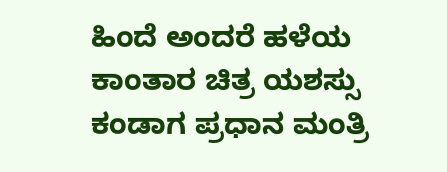ಹಿಂದೆ ಅಂದರೆ ಹಳೆಯ ಕಾಂತಾರ ಚಿತ್ರ ಯಶಸ್ಸು ಕಂಡಾಗ ಪ್ರಧಾನ ಮಂತ್ರಿ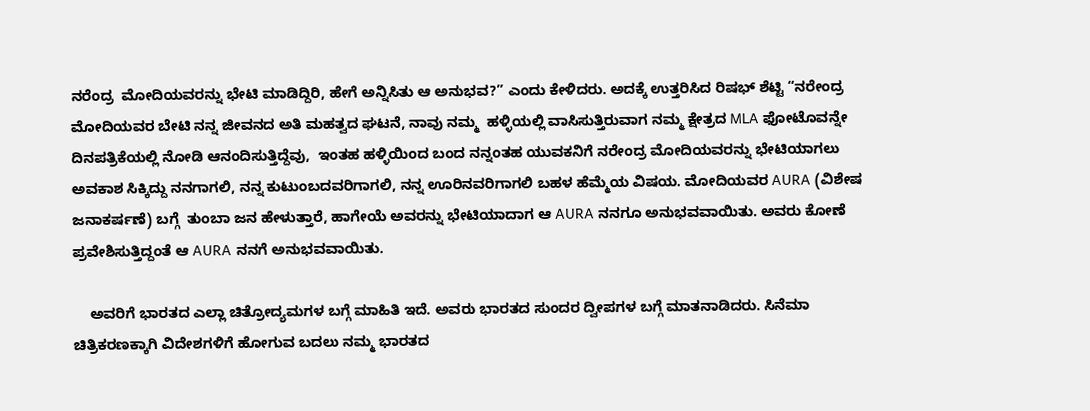ನರೆಂದ್ರ  ಮೋದಿಯವರನ್ನು ಭೇಟಿ ಮಾಡಿದ್ದಿರಿ, ಹೇಗೆ ಅನ್ನಿಸಿತು ಆ ಅನುಭವ?” ಎಂದು ಕೇಳಿದರು. ಅದಕ್ಕೆ ಉತ್ತರಿಸಿದ ರಿಷಭ್‌ ಶೆಟ್ಟಿ “ನರೇಂದ್ರ ಮೋದಿಯವರ ಬೇಟಿ ನನ್ನ ಜೀವನದ ಅತಿ ಮಹತ್ವದ ಘಟನೆ, ನಾವು ನಮ್ಮ  ಹಳ್ಳಿಯಲ್ಲಿ ವಾಸಿಸುತ್ತಿರುವಾಗ ನಮ್ಮ ಕ್ಷೇತ್ರದ MLA ಫೋಟೊವನ್ನೇ ದಿನಪತ್ರಿಕೆಯಲ್ಲಿ ನೋಡಿ ಆನಂದಿಸುತ್ತಿದ್ದೆವು,  ಇಂತಹ ಹಳ್ಳಿಯಿಂದ ಬಂದ ನನ್ನಂತಹ ಯುವಕನಿಗೆ ನರೇಂದ್ರ ಮೋದಿಯವರನ್ನು ಭೇಟಿಯಾಗಲು ಅವಕಾಶ ಸಿಕ್ಕಿದ್ದು ನನಗಾಗಲಿ, ನನ್ನ ಕುಟುಂಬದವರಿಗಾಗಲಿ, ನನ್ನ ಊರಿನವರಿಗಾಗಲಿ ಬಹಳ ಹೆಮ್ಮೆಯ ವಿಷಯ. ಮೋದಿಯವರ AURA (ವಿಶೇಷ ಜನಾಕರ್ಷಣೆ) ಬಗ್ಗೆ  ತುಂಬಾ ಜನ ಹೇಳುತ್ತಾರೆ, ಹಾಗೇಯೆ ಅವರನ್ನು ಭೇಟಿಯಾದಾಗ ಆ AURA ನನಗೂ ಅನುಭವವಾಯಿತು. ಅವರು ಕೋಣೆ ಪ್ರವೇಶಿಸುತ್ತಿದ್ದಂತೆ ಆ AURA ನನಗೆ ಅನುಭವವಾಯಿತು.

    ಅವರಿಗೆ ಭಾರತದ ಎಲ್ಲಾ ಚಿತ್ರೋದ್ಯಮಗಳ ಬಗ್ಗೆ ಮಾಹಿತಿ ಇದೆ. ಅವರು ಭಾರತದ ಸುಂದರ ದ್ವೀಪಗಳ ಬಗ್ಗೆ ಮಾತನಾಡಿದರು. ಸಿನೆಮಾ ಚಿತ್ರಿಕರಣಕ್ಕಾಗಿ ವಿದೇಶಗಳಿಗೆ ಹೋಗುವ ಬದಲು ನಮ್ಮ ಭಾರತದ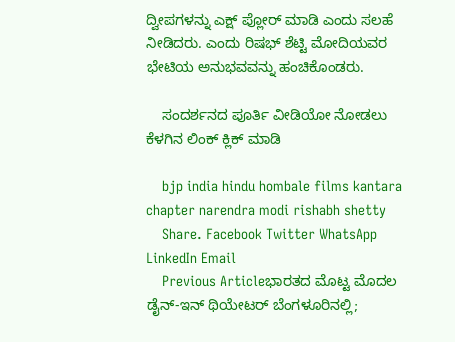ದ್ವೀಪಗಳನ್ನು ಎಕ್ಷ್‌ ಪ್ಲೋರ್‌ ಮಾಡಿ ಎಂದು ಸಲಹೆ ನೀಡಿದರು. ಎಂದು ರಿಷಭ್‌ ಶೆಟ್ಟಿ ಮೋದಿಯವರ ಭೇಟಿಯ ಅನುಭವವನ್ನು ಹಂಚಿಕೊಂಡರು.

    ಸಂದರ್ಶನದ ಪೂರ್ತಿ ವೀಡಿಯೋ ನೋಡಲು ಕೆಳಗಿನ ಲಿಂಕ್‌ ಕ್ಲಿಕ್‌ ಮಾಡಿ

    bjp india hindu hombale films kantara chapter narendra modi rishabh shetty
    Share. Facebook Twitter WhatsApp LinkedIn Email
    Previous Articleಭಾರತದ ಮೊಟ್ಟ ಮೊದಲ ಡೈನ್-ಇನ್ ಥಿಯೇಟರ್ ಬೆಂಗಳೂರಿನಲ್ಲಿ;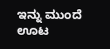ಇನ್ನು ಮುಂದೆ ಊಟ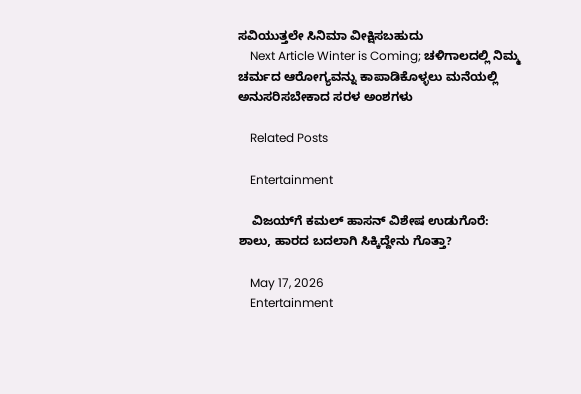ಸವಿಯುತ್ತಲೇ ಸಿನಿಮಾ ವೀಕ್ಷಿಸಬಹುದು
    Next Article Winter is Coming; ಚಳಿಗಾಲದಲ್ಲಿ ನಿಮ್ಮ ಚರ್ಮದ ಆರೋಗ್ಯವನ್ನು ಕಾಪಾಡಿಕೊಳ್ಳಲು ಮನೆಯಲ್ಲಿ ಅನುಸರಿಸಬೇಕಾದ ಸರಳ ಅಂಶಗಳು

    Related Posts

    Entertainment

    ವಿಜಯ್‌ಗೆ ಕಮಲ್ ಹಾಸನ್ ವಿಶೇಷ ಉಡುಗೊರೆ: ಶಾಲು, ಹಾರದ ಬದಲಾಗಿ ಸಿಕ್ಕಿದ್ದೇನು ಗೊತ್ತಾ?

    May 17, 2026
    Entertainment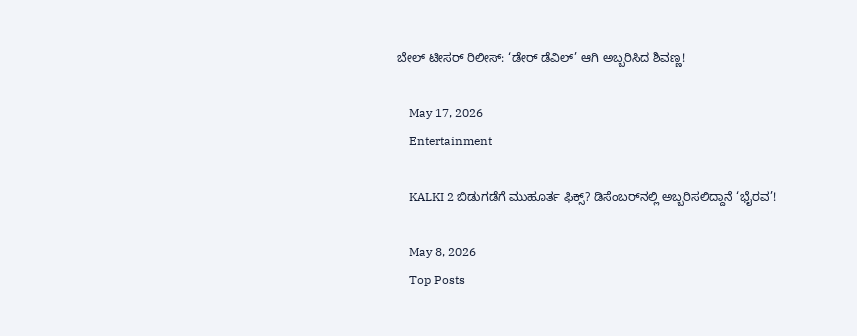ಬೇಲ್ ಟೀಸರ್ ರಿಲೀಸ್: ‘ಡೇರ್ ಡೆವಿಲ್’ ಆಗಿ ಅಬ್ಬರಿಸಿದ ಶಿವಣ್ಣ!

    May 17, 2026
    Entertainment

    KALKI 2 ಬಿಡುಗಡೆಗೆ ಮುಹೂರ್ತ ಫಿಕ್ಸ್? ಡಿಸೆಂಬರ್‌ನಲ್ಲಿ ಅಬ್ಬರಿಸಲಿದ್ದಾನೆ ‘ಭೈರವ’!

    May 8, 2026
    Top Posts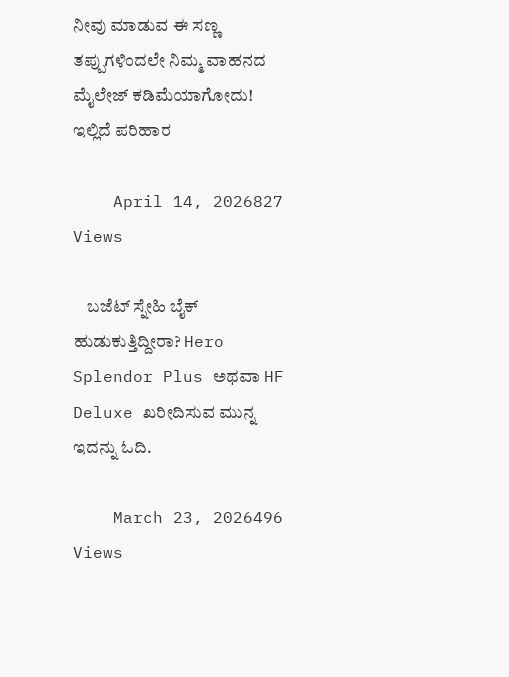ನೀವು ಮಾಡುವ ಈ ಸಣ್ಣ ತಪ್ಪುಗಳಿಂದಲೇ ನಿಮ್ಮ ವಾಹನದ ಮೈಲೇಜ್ ಕಡಿಮೆಯಾಗೋದು! ಇಲ್ಲಿದೆ ಪರಿಹಾರ

    April 14, 2026827 Views

    ಬಜೆಟ್ ಸ್ನೇಹಿ ಬೈಕ್ ಹುಡುಕುತ್ತಿದ್ದೀರಾ? Hero Splendor Plus ಅಥವಾ HF Deluxe ಖರೀದಿಸುವ ಮುನ್ನ ಇದನ್ನು ಓದಿ.

    March 23, 2026496 Views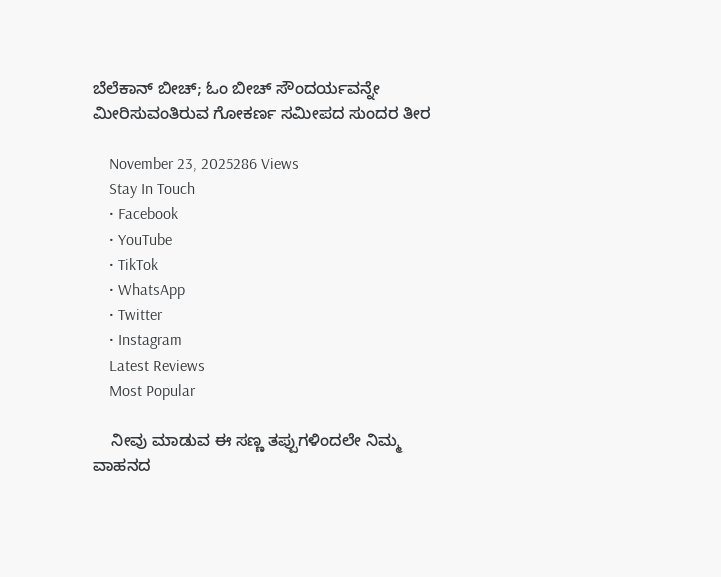ಬೆಲೆಕಾನ್‌ ಬೀಚ್; ಓಂ ಬೀಚ್ ಸೌಂದರ್ಯವನ್ನೇ ಮೀರಿಸುವಂತಿರುವ ಗೋಕರ್ಣ ಸಮೀಪದ ಸುಂದರ ತೀರ

    November 23, 2025286 Views
    Stay In Touch
    • Facebook
    • YouTube
    • TikTok
    • WhatsApp
    • Twitter
    • Instagram
    Latest Reviews
    Most Popular

    ನೀವು ಮಾಡುವ ಈ ಸಣ್ಣ ತಪ್ಪುಗಳಿಂದಲೇ ನಿಮ್ಮ ವಾಹನದ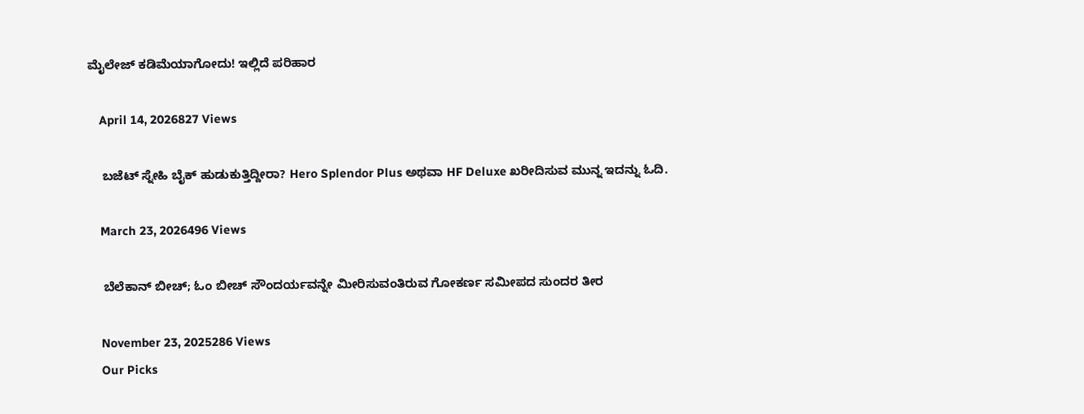ಮೈಲೇಜ್ ಕಡಿಮೆಯಾಗೋದು! ಇಲ್ಲಿದೆ ಪರಿಹಾರ

    April 14, 2026827 Views

    ಬಜೆಟ್ ಸ್ನೇಹಿ ಬೈಕ್ ಹುಡುಕುತ್ತಿದ್ದೀರಾ? Hero Splendor Plus ಅಥವಾ HF Deluxe ಖರೀದಿಸುವ ಮುನ್ನ ಇದನ್ನು ಓದಿ.

    March 23, 2026496 Views

    ಬೆಲೆಕಾನ್‌ ಬೀಚ್; ಓಂ ಬೀಚ್ ಸೌಂದರ್ಯವನ್ನೇ ಮೀರಿಸುವಂತಿರುವ ಗೋಕರ್ಣ ಸಮೀಪದ ಸುಂದರ ತೀರ

    November 23, 2025286 Views
    Our Picks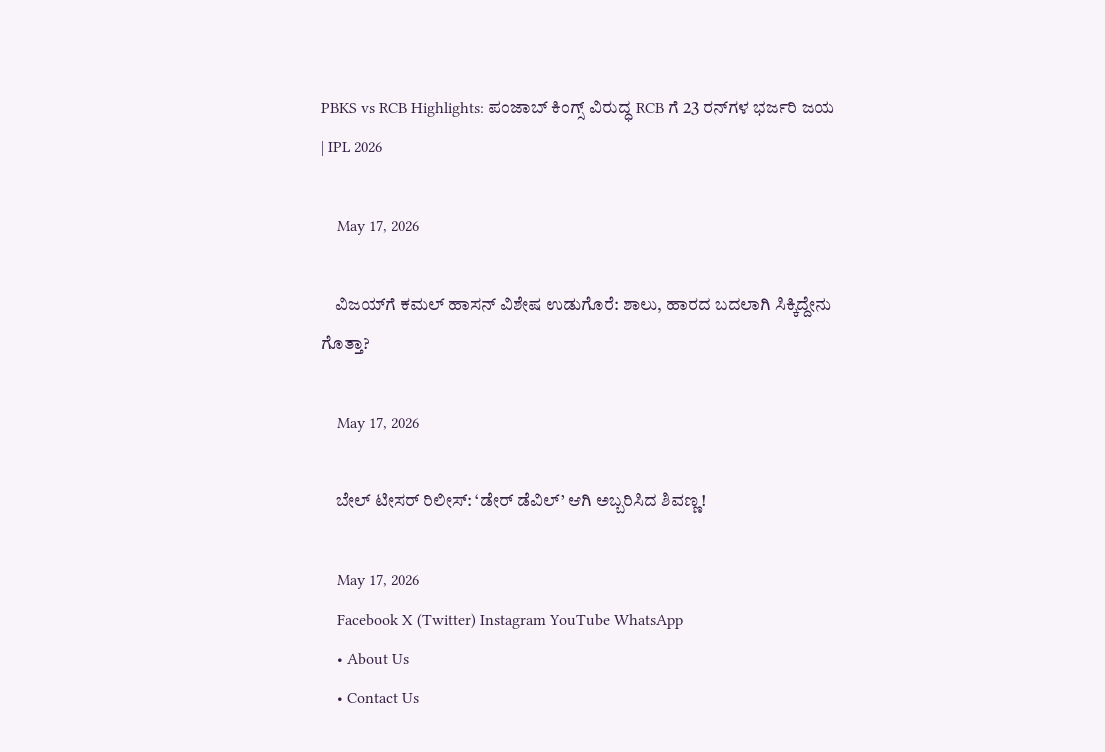PBKS vs RCB Highlights: ಪಂಜಾಬ್ ಕಿಂಗ್ಸ್ ವಿರುದ್ಧ RCB ಗೆ 23 ರನ್‌ಗಳ ಭರ್ಜರಿ ಜಯ | IPL 2026

    May 17, 2026

    ವಿಜಯ್‌ಗೆ ಕಮಲ್ ಹಾಸನ್ ವಿಶೇಷ ಉಡುಗೊರೆ: ಶಾಲು, ಹಾರದ ಬದಲಾಗಿ ಸಿಕ್ಕಿದ್ದೇನು ಗೊತ್ತಾ?

    May 17, 2026

    ಬೇಲ್ ಟೀಸರ್ ರಿಲೀಸ್: ‘ಡೇರ್ ಡೆವಿಲ್’ ಆಗಿ ಅಬ್ಬರಿಸಿದ ಶಿವಣ್ಣ!

    May 17, 2026
    Facebook X (Twitter) Instagram YouTube WhatsApp
    • About Us
    • Contact Us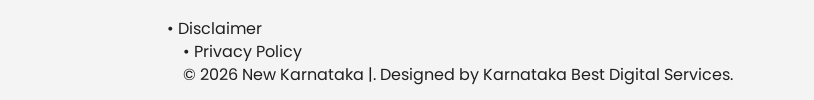• Disclaimer
    • Privacy Policy
    © 2026 New Karnataka |. Designed by Karnataka Best Digital Services.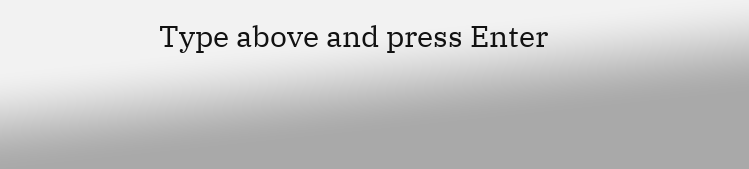Type above and press Enter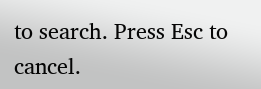to search. Press Esc to cancel.